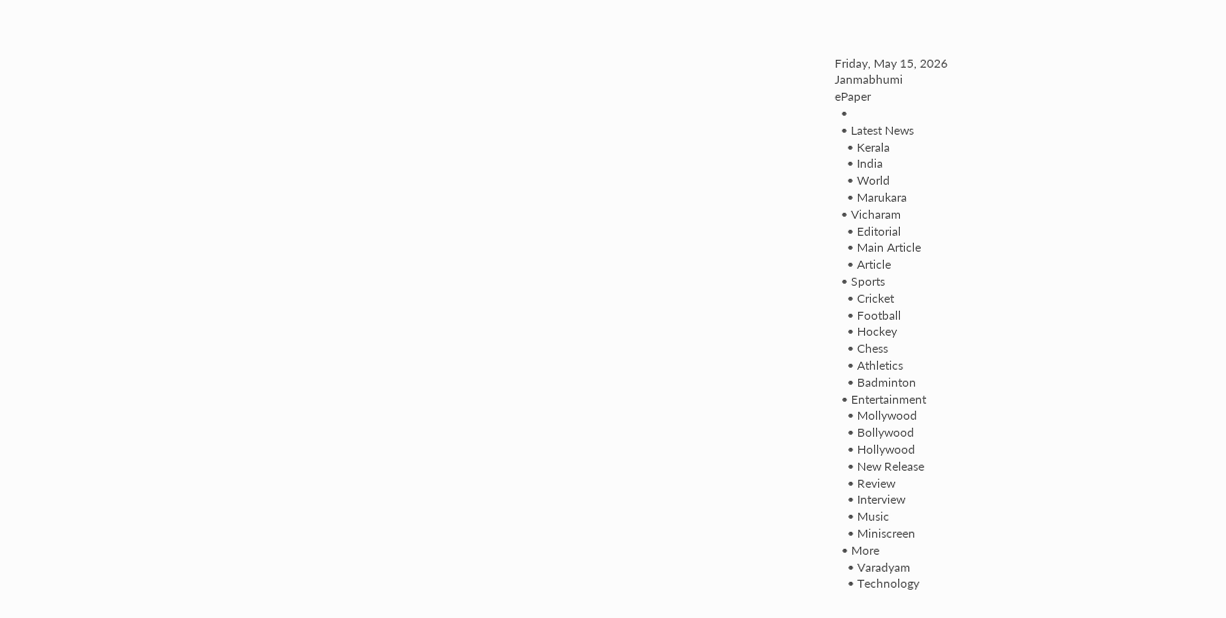Friday, May 15, 2026
Janmabhumi
ePaper
  •
  • Latest News
    • Kerala
    • India
    • World
    • Marukara
  • Vicharam
    • Editorial
    • Main Article
    • Article
  • Sports
    • Cricket
    • Football
    • Hockey
    • Chess
    • Athletics
    • Badminton
  • Entertainment
    • Mollywood
    • Bollywood
    • Hollywood
    • New Release
    • Review
    • Interview
    • Music
    • Miniscreen
  • More
    • Varadyam
    • Technology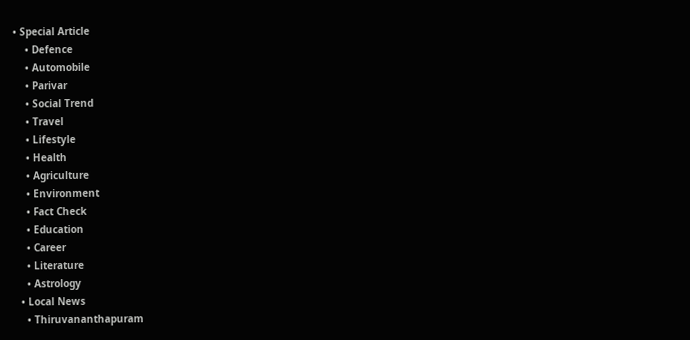• Special Article
    • Defence
    • Automobile
    • Parivar
    • Social Trend
    • Travel
    • Lifestyle
    • Health
    • Agriculture
    • Environment
    • Fact Check
    • Education
    • Career
    • Literature
    • Astrology
  • Local News
    • Thiruvananthapuram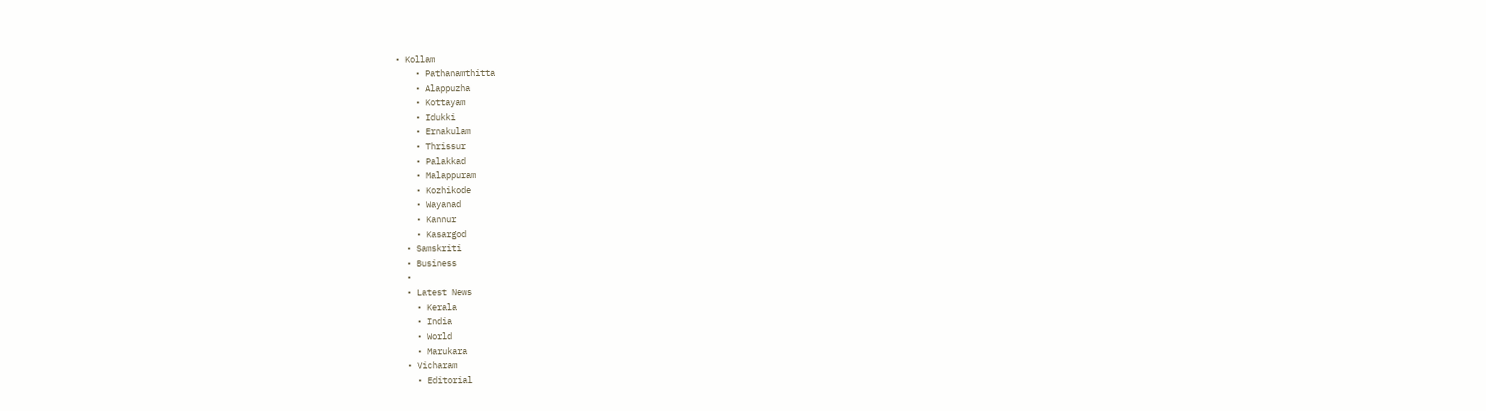• Kollam
    • Pathanamthitta
    • Alappuzha
    • Kottayam
    • Idukki
    • Ernakulam
    • Thrissur
    • Palakkad
    • Malappuram
    • Kozhikode
    • Wayanad
    • Kannur
    • Kasargod
  • Samskriti
  • Business
  •
  • Latest News
    • Kerala
    • India
    • World
    • Marukara
  • Vicharam
    • Editorial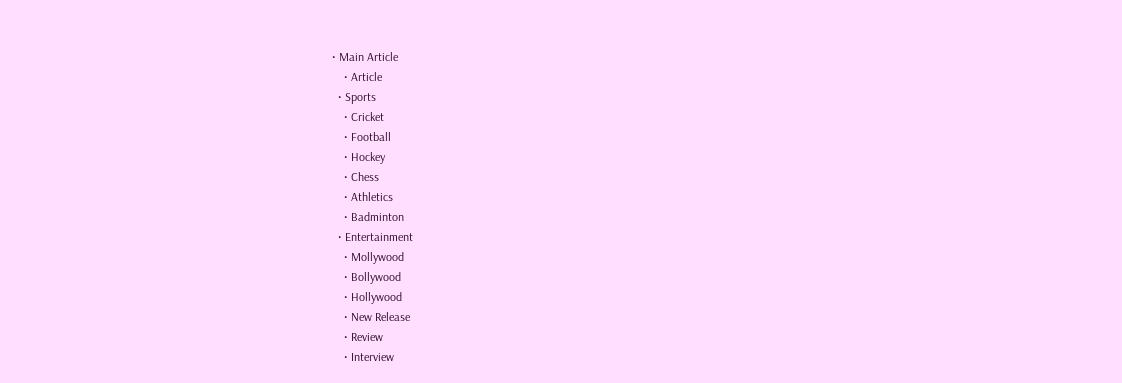• Main Article
    • Article
  • Sports
    • Cricket
    • Football
    • Hockey
    • Chess
    • Athletics
    • Badminton
  • Entertainment
    • Mollywood
    • Bollywood
    • Hollywood
    • New Release
    • Review
    • Interview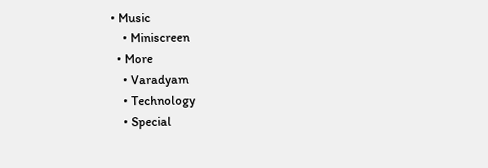• Music
    • Miniscreen
  • More
    • Varadyam
    • Technology
    • Special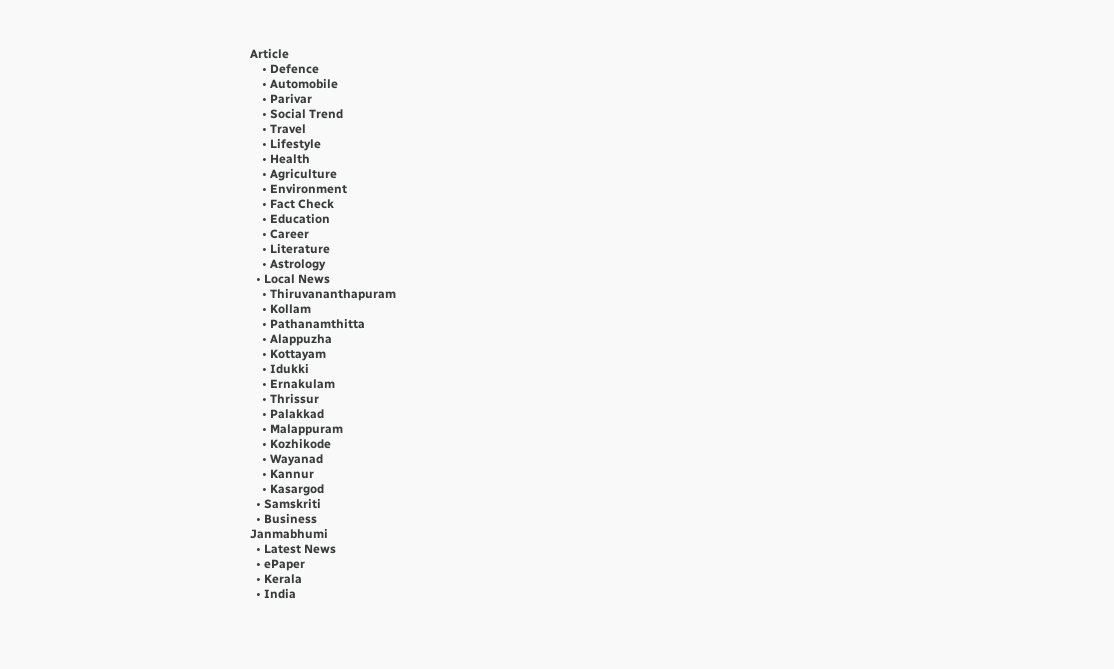Article
    • Defence
    • Automobile
    • Parivar
    • Social Trend
    • Travel
    • Lifestyle
    • Health
    • Agriculture
    • Environment
    • Fact Check
    • Education
    • Career
    • Literature
    • Astrology
  • Local News
    • Thiruvananthapuram
    • Kollam
    • Pathanamthitta
    • Alappuzha
    • Kottayam
    • Idukki
    • Ernakulam
    • Thrissur
    • Palakkad
    • Malappuram
    • Kozhikode
    • Wayanad
    • Kannur
    • Kasargod
  • Samskriti
  • Business
Janmabhumi
  • Latest News
  • ePaper
  • Kerala
  • India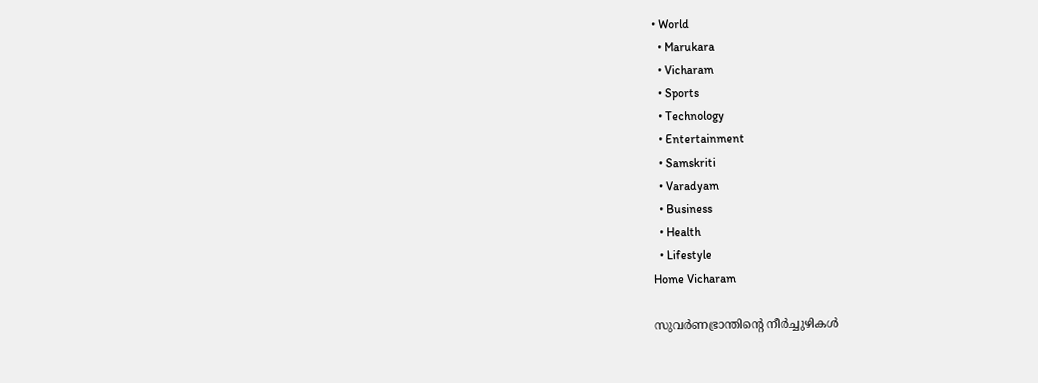• World
  • Marukara
  • Vicharam
  • Sports
  • Technology
  • Entertainment
  • Samskriti
  • Varadyam
  • Business
  • Health
  • Lifestyle
Home Vicharam

സുവര്‍ണഭ്രാന്തിന്റെ നീര്‍ച്ചുഴികള്‍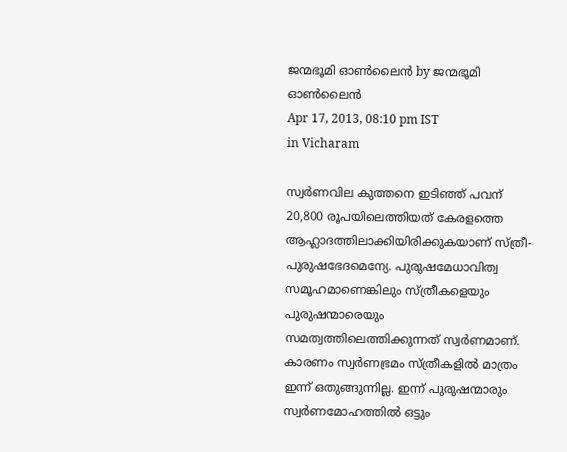ജന്മഭൂമി ഓണ്‍ലൈന്‍ by ജന്മഭൂമി ഓണ്‍ലൈന്‍
Apr 17, 2013, 08:10 pm IST
in Vicharam

സ്വര്‍ണവില കുത്തനെ ഇടിഞ്ഞ്‌ പവന്‌ 20,800 രൂപയിലെത്തിയത്‌ കേരളത്തെ ആഹ്ലാദത്തിലാക്കിയിരിക്കുകയാണ്‌ സ്ത്രീ-പുരുഷഭേദമെന്യേ. പുരുഷമേധാവിത്വ സമൂഹമാണെങ്കിലും സ്ത്രീകളെയും പുരുഷന്മാരെയും സമത്വത്തിലെത്തിക്കുന്നത്‌ സ്വര്‍ണമാണ്‌. കാരണം സ്വര്‍ണഭ്രമം സ്ത്രീകളില്‍ മാത്രം ഇന്ന്‌ ഒതുങ്ങുന്നില്ല. ഇന്ന്‌ പുരുഷന്മാരും സ്വര്‍ണമോഹത്തില്‍ ഒട്ടും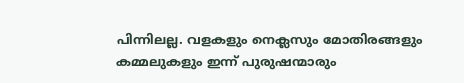പിന്നിലല്ല. വളകളും നെക്ലസും മോതിരങ്ങളും കമ്മലുകളും ഇന്ന്‌ പുരുഷന്മാരും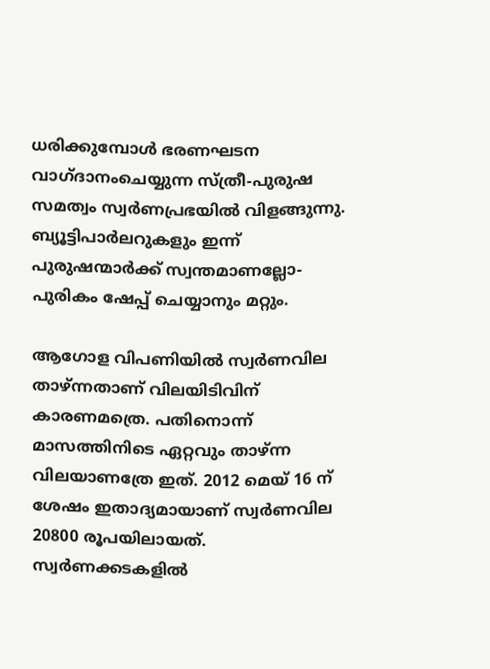ധരിക്കുമ്പോള്‍ ഭരണഘടന വാഗ്ദാനംചെയ്യുന്ന സ്ത്രീ-പുരുഷ സമത്വം സ്വര്‍ണപ്രഭയില്‍ വിളങ്ങുന്നു. ബ്യൂട്ടിപാര്‍ലറുകളും ഇന്ന്‌ പുരുഷന്മാര്‍ക്ക്‌ സ്വന്തമാണല്ലോ- പുരികം ഷേപ്പ്‌ ചെയ്യാനും മറ്റും.

ആഗോള വിപണിയില്‍ സ്വര്‍ണവില താഴ്‌ന്നതാണ്‌ വിലയിടിവിന്‌ കാരണമത്രെ. പതിനൊന്ന്‌ മാസത്തിനിടെ ഏറ്റവും താഴ്‌ന്ന വിലയാണത്രേ ഇത്‌. 2012 മെയ്‌ 16 ന്‌ ശേഷം ഇതാദ്യമായാണ്‌ സ്വര്‍ണവില 20800 രൂപയിലായത്‌. സ്വര്‍ണക്കടകളില്‍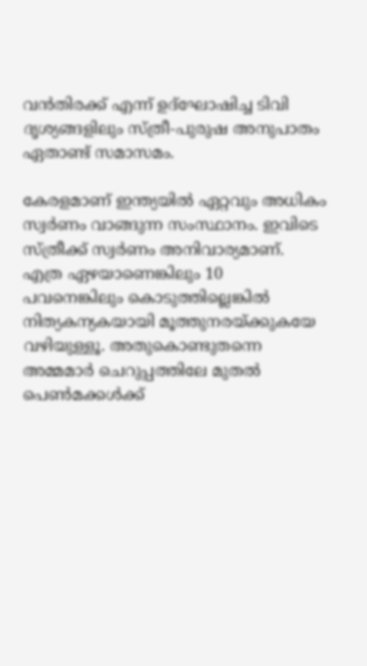വന്‍തിരക്ക്‌ എന്ന്‌ ഉദ്ഘോഷിച്ച ടിവി ദൃശ്യങ്ങളിലും സ്ത്രീ-പുരുഷ അനുപാതം ഏതാണ്ട്‌ സമാസമം.

കേരളമാണ്‌ ഇന്ത്യയില്‍ ഏറ്റവും അധികം സ്വര്‍ണം വാങ്ങുന്ന സംസ്ഥാനം. ഇവിടെ സ്ത്രീക്ക്‌ സ്വര്‍ണം അനിവാര്യമാണ്‌. എത്ര ഏഴയാണെങ്കിലും 10 പവനെങ്കിലും കൊടുത്തില്ലെങ്കില്‍ നിത്യകന്യകയായി മൂത്തുനരയ്‌ക്കുകയേ വഴിയുള്ളൂ. അതുകൊണ്ടുതന്നെ അമ്മമാര്‍ ചെറുപ്പത്തിലേ മുതല്‍ പെണ്‍മക്കള്‍ക്ക്‌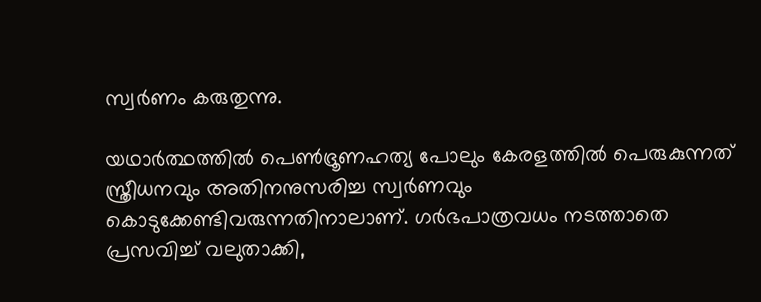സ്വര്‍ണം കരുതുന്നു.

യഥാര്‍ത്ഥത്തില്‍ പെണ്‍ഭ്രൂണഹത്യ പോലും കേരളത്തില്‍ പെരുകുന്നത്‌ സ്ത്രീധനവും അതിനനുസരിച്ച സ്വര്‍ണവും കൊടുക്കേണ്ടിവരുന്നതിനാലാണ്‌. ഗര്‍ഭപാത്രവധം നടത്താതെ പ്രസവിച്ച്‌ വലുതാക്കി,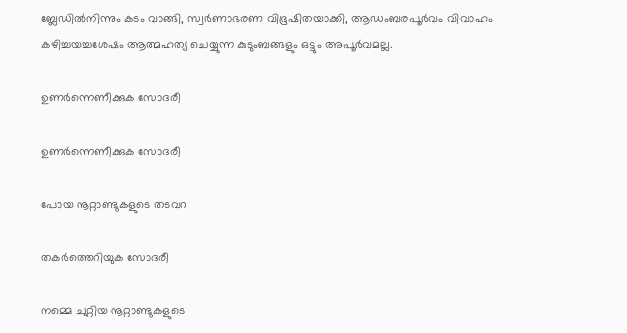ബ്ലേഡില്‍നിന്നും കടം വാങ്ങി, സ്വര്‍ണാഭരണ വിഭൂഷിതയാക്കി, ആഡംബരപൂര്‍വം വിവാഹം കഴിച്ചയച്ചശേഷം ആത്മഹത്യ ചെയ്യുന്ന കുടുംബങ്ങളും ഒട്ടും അപൂര്‍വമല്ല.

ഉണര്‍ന്നെണീക്കുക സോദരീ

ഉണര്‍ന്നെണീക്കുക സോദരീ

പോയ നൂറ്റാണ്ടുകളുടെ തടവറ

തകര്‍ത്തെറിയുക സോദരീ

നമ്മെ ചുറ്റിയ നൂറ്റാണ്ടുകളുടെ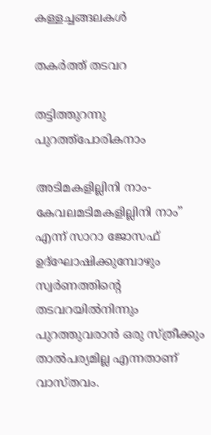കള്ളച്ചങ്ങലകള്‍

തകര്‍ത്ത്‌ തടവറ

തട്ടിത്തുറന്നു പുറത്ത്പോരികനാം

അടിമകളില്ലിനി നാം- കേവലമടിമകളില്ലിനി നാം” എന്ന്‌ സാറാ ജോസഫ്‌ ഉദ്ഘോഷിക്കുമ്പോഴും സ്വര്‍ണത്തിന്റെ തടവറയില്‍നിന്നും പുറത്തുവരാന്‍ ഒരു സ്ത്രീക്കും താല്‍പര്യമില്ല എന്നതാണ്‌ വാസ്തവം.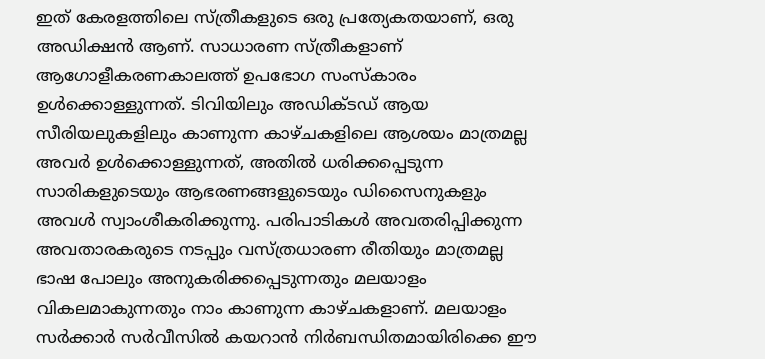ഇത്‌ കേരളത്തിലെ സ്ത്രീകളുടെ ഒരു പ്രത്യേകതയാണ്‌, ഒരു അഡിക്ഷന്‍ ആണ്‌. സാധാരണ സ്ത്രീകളാണ്‌ ആഗോളീകരണകാലത്ത്‌ ഉപഭോഗ സംസ്കാരം ഉള്‍ക്കൊള്ളുന്നത്‌. ടിവിയിലും അഡിക്ടഡ്‌ ആയ സീരിയലുകളിലും കാണുന്ന കാഴ്ചകളിലെ ആശയം മാത്രമല്ല അവര്‍ ഉള്‍ക്കൊള്ളുന്നത്‌, അതില്‍ ധരിക്കപ്പെടുന്ന സാരികളുടെയും ആഭരണങ്ങളുടെയും ഡിസൈനുകളും അവള്‍ സ്വാംശീകരിക്കുന്നു. പരിപാടികള്‍ അവതരിപ്പിക്കുന്ന അവതാരകരുടെ നടപ്പും വസ്ത്രധാരണ രീതിയും മാത്രമല്ല ഭാഷ പോലും അനുകരിക്കപ്പെടുന്നതും മലയാളം വികലമാകുന്നതും നാം കാണുന്ന കാഴ്ചകളാണ്‌. മലയാളം സര്‍ക്കാര്‍ സര്‍വീസില്‍ കയറാന്‍ നിര്‍ബന്ധിതമായിരിക്കെ ഈ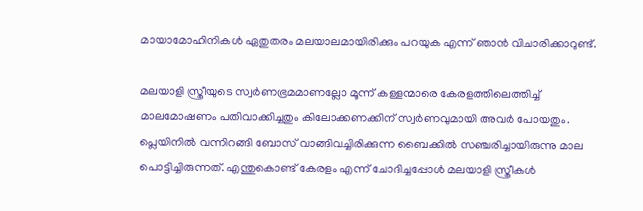മായാമോഹിനികള്‍ ഏതുതരം മലയാലമായിരിക്കും പറയുക എന്ന്‌ ഞാന്‍ വിചാരിക്കാറുണ്ട്‌.

മലയാളി സ്ത്രീയുടെ സ്വര്‍ണഭ്രമമാണല്ലോ മൂന്ന്‌ കള്ളന്മാരെ കേരളത്തിലെത്തിച്ച്‌ മാലമോഷണം പതിവാക്കിച്ചതും കിലോക്കണക്കിന്‌ സ്വര്‍ണവുമായി അവര്‍ പോയതും. പ്ലെയിനില്‍ വന്നിറങ്ങി ബോസ്‌ വാങ്ങിവച്ചിരിക്കുന്ന ബൈക്കില്‍ സഞ്ചരിച്ചായിരുന്നു മാല പൊട്ടിച്ചിരുന്നത്‌. എന്തുകൊണ്ട്‌ കേരളം എന്ന്‌ ചോദിച്ചപ്പോള്‍ മലയാളി സ്ത്രീകള്‍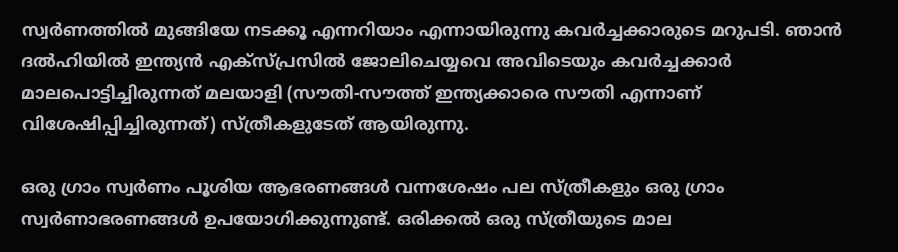സ്വര്‍ണത്തില്‍ മുങ്ങിയേ നടക്കൂ എന്നറിയാം എന്നായിരുന്നു കവര്‍ച്ചക്കാരുടെ മറുപടി. ഞാന്‍ ദല്‍ഹിയില്‍ ഇന്ത്യന്‍ എക്സ്പ്രസില്‍ ജോലിചെയ്യവെ അവിടെയും കവര്‍ച്ചക്കാര്‍ മാലപൊട്ടിച്ചിരുന്നത്‌ മലയാളി (സൗതി-സൗത്ത്‌ ഇന്ത്യക്കാരെ സൗതി എന്നാണ്‌ വിശേഷിപ്പിച്ചിരുന്നത്‌) സ്ത്രീകളുടേത്‌ ആയിരുന്നു.

ഒരു ഗ്രാം സ്വര്‍ണം പൂശിയ ആഭരണങ്ങള്‍ വന്നശേഷം പല സ്ത്രീകളും ഒരു ഗ്രാം സ്വര്‍ണാഭരണങ്ങള്‍ ഉപയോഗിക്കുന്നുണ്ട്‌. ഒരിക്കല്‍ ഒരു സ്ത്രീയുടെ മാല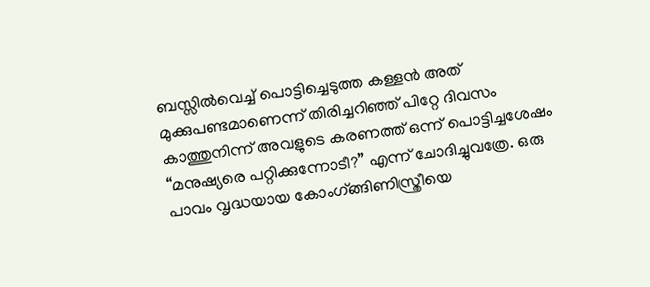ബസ്സില്‍വെച്ച്‌ പൊട്ടിച്ചെടുത്ത കള്ളന്‍ അത്‌ മുക്കുപണ്ടമാണെന്ന്‌ തിരിച്ചറിഞ്ഞ്‌ പിറ്റേ ദിവസം കാത്തുനിന്ന്‌ അവളുടെ കരണത്ത്‌ ഒന്ന്‌ പൊട്ടിച്ചശേഷം “മനുഷ്യരെ പറ്റിക്കുന്നോടീ?” എന്ന്‌ ചോദിച്ചുവത്രേ. ഒരു പാവം വൃദ്ധയായ കോംഗ്ങ്ങിണിസ്ത്രീയെ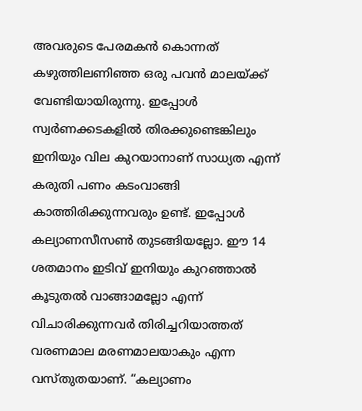അവരുടെ പേരമകന്‍ കൊന്നത്‌ കഴുത്തിലണിഞ്ഞ ഒരു പവന്‍ മാലയ്‌ക്ക്‌ വേണ്ടിയായിരുന്നു. ഇപ്പോള്‍ സ്വര്‍ണക്കടകളില്‍ തിരക്കുണ്ടെങ്കിലും ഇനിയും വില കുറയാനാണ്‌ സാധ്യത എന്ന്‌ കരുതി പണം കടംവാങ്ങി കാത്തിരിക്കുന്നവരും ഉണ്ട്‌. ഇപ്പോള്‍ കല്യാണസീസണ്‍ തുടങ്ങിയല്ലോ. ഈ 14 ശതമാനം ഇടിവ്‌ ഇനിയും കുറഞ്ഞാല്‍ കൂടുതല്‍ വാങ്ങാമല്ലോ എന്ന്‌ വിചാരിക്കുന്നവര്‍ തിരിച്ചറിയാത്തത്‌ വരണമാല മരണമാലയാകും എന്ന വസ്തുതയാണ്‌. “കല്യാണം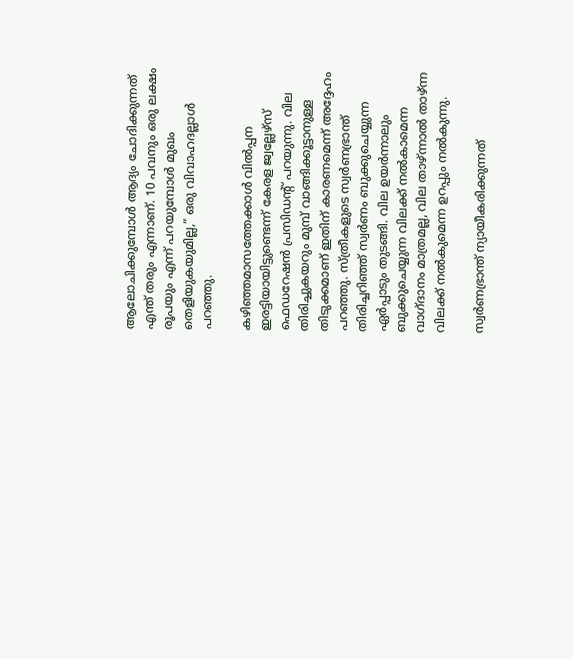ആലോചിക്കുമ്പോള്‍ ആദ്യം ചോദിക്കുന്നത്‌ എന്ത്‌ തരും എന്നാണ്‌. 10 പവനും ഒരു ലക്ഷം രൂപയും എന്ന്‌ പറയുമ്പോള്‍ മുഖം തെളിയുകയുമില്ല,” ഒരു വിവാഹദല്ലാള്‍ പറഞ്ഞു.

കഴിഞ്ഞമാസത്തേക്കാള്‍ വില്‍പ്പന ഇരട്ടിയായിട്ടുണ്ടെന്ന്‌ കേരള ജ്വല്ലേഴ്സ്‌ ഫെഡറേഷന്‍ പ്രസിഡന്റ്‌ പറയുന്നു. വില തിരിച്ചുകയറും മുമ്പ്‌ വാങ്ങിക്കൂട്ടാനുള്ള തിടുക്കമാണ്‌ ഇതിന്‌ കാരണമെന്ന്‌ അദ്ദേഹം പറഞ്ഞു. സ്ത്രീകളുടെ സ്വര്‍ണഭ്രാന്ത്‌ തിരിച്ചറിഞ്ഞ്‌ സ്വര്‍ണം ബുക്കുചെയ്യുന്ന ഏര്‍പ്പാടും തുടങ്ങി. വില ഉയര്‍ന്നാലും ബുക്കുചെയ്യുന്ന വിലക്ക്‌ നല്‍കാമെന്ന വാഗ്ദാനം മാത്രമല്ല, വില താഴ്‌ന്നാല്‍ താഴ്‌ന്ന വിലക്ക്‌ നല്‍കുമെന്ന ഉറപ്പും നല്‍കുന്നു.

സ്വര്‍ണഭ്രാന്ത്‌ ന്യായീകരിക്കുന്നത്‌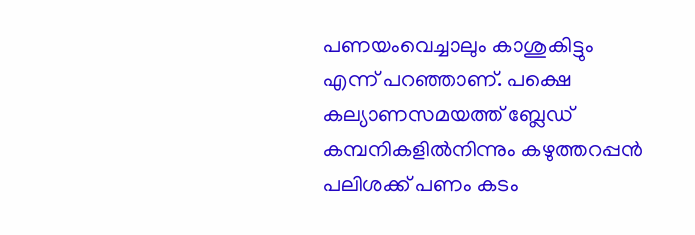പണയംവെച്ചാലും കാശുകിട്ടും എന്ന്‌ പറഞ്ഞാണ്‌. പക്ഷെ കല്യാണസമയത്ത്‌ ബ്ലേഡ്‌ കമ്പനികളില്‍നിന്നും കഴുത്തറപ്പന്‍ പലിശക്ക്‌ പണം കടം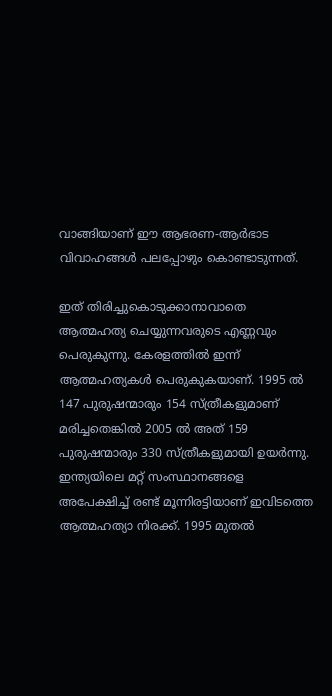വാങ്ങിയാണ്‌ ഈ ആഭരണ-ആര്‍ഭാട വിവാഹങ്ങള്‍ പലപ്പോഴും കൊണ്ടാടുന്നത്‌.

ഇത്‌ തിരിച്ചുകൊടുക്കാനാവാതെ ആത്മഹത്യ ചെയ്യുന്നവരുടെ എണ്ണവും പെരുകുന്നു. കേരളത്തില്‍ ഇന്ന്‌ ആത്മഹത്യകള്‍ പെരുകുകയാണ്‌. 1995 ല്‍ 147 പുരുഷന്മാരും 154 സ്ത്രീകളുമാണ്‌ മരിച്ചതെങ്കില്‍ 2005 ല്‍ അത്‌ 159 പുരുഷന്മാരും 330 സ്ത്രീകളുമായി ഉയര്‍ന്നു. ഇന്ത്യയിലെ മറ്റ്‌ സംസ്ഥാനങ്ങളെ അപേക്ഷിച്ച്‌ രണ്ട്‌ മൂന്നിരട്ടിയാണ്‌ ഇവിടത്തെ ആത്മഹത്യാ നിരക്ക്‌. 1995 മുതല്‍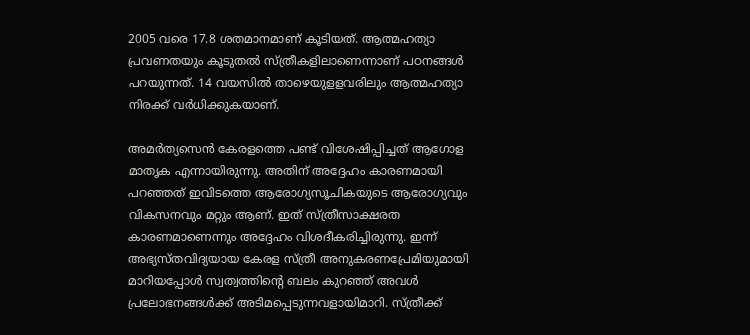2005 വരെ 17.8 ശതമാനമാണ്‌ കൂടിയത്‌. ആത്മഹത്യാ പ്രവണതയും കൂടുതല്‍ സ്ത്രീകളിലാണെന്നാണ്‌ പഠനങ്ങള്‍ പറയുന്നത്‌. 14 വയസില്‍ താഴെയുളളവരിലും ആത്മഹത്യാ നിരക്ക്‌ വര്‍ധിക്കുകയാണ്‌.

അമര്‍ത്യസെന്‍ കേരളത്തെ പണ്ട്‌ വിശേഷിപ്പിച്ചത്‌ ആഗോള മാതൃക എന്നായിരുന്നു. അതിന്‌ അദ്ദേഹം കാരണമായി പറഞ്ഞത്‌ ഇവിടത്തെ ആരോഗ്യസൂചികയുടെ ആരോഗ്യവും വികസനവും മറ്റും ആണ്‌. ഇത്‌ സ്ത്രീസാക്ഷരത കാരണമാണെന്നും അദ്ദേഹം വിശദീകരിച്ചിരുന്നു. ഇന്ന്‌ അഭ്യസ്തവിദ്യയായ കേരള സ്ത്രീ അനുകരണപ്രേമിയുമായി മാറിയപ്പോള്‍ സ്വത്വത്തിന്റെ ബലം കുറഞ്ഞ്‌ അവള്‍ പ്രലോഭനങ്ങള്‍ക്ക്‌ അടിമപ്പെടുന്നവളായിമാറി. സ്ത്രീക്ക്‌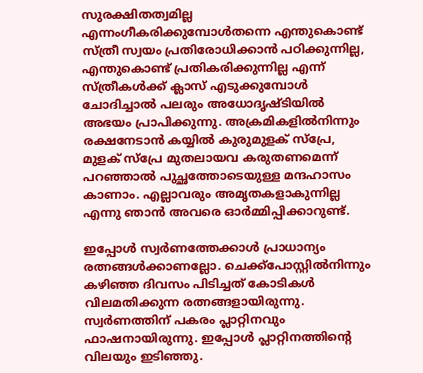സുരക്ഷിതത്വമില്ല എന്നംഗീകരിക്കുമ്പോള്‍തന്നെ എന്തുകൊണ്ട്‌ സ്ത്രീ സ്വയം പ്രതിരോധിക്കാന്‍ പഠിക്കുന്നില്ല, എന്തുകൊണ്ട്‌ പ്രതികരിക്കുന്നില്ല എന്ന്‌ സ്ത്രീകള്‍ക്ക്‌ ക്ലാസ്‌ എടുക്കുമ്പോള്‍ ചോദിച്ചാല്‍ പലരും അധോദൃഷ്ടിയില്‍ അഭയം പ്രാപിക്കുന്നു. അക്രമികളില്‍നിന്നും രക്ഷനേടാന്‍ കയ്യില്‍ കുരുമുളക്‌ സ്പ്രേ, മുളക്‌ സ്പ്രേ മുതലായവ കരുതണമെന്ന്‌ പറഞ്ഞാല്‍ പുച്ഛത്തോടെയുള്ള മന്ദഹാസം കാണാം. എല്ലാവരും അമൃതകളാകുന്നില്ല എന്നു ഞാന്‍ അവരെ ഓര്‍മ്മിപ്പിക്കാറുണ്ട്‌.

ഇപ്പോള്‍ സ്വര്‍ണത്തേക്കാള്‍ പ്രാധാന്യം രത്നങ്ങള്‍ക്കാണല്ലോ. ചെക്ക്പോസ്റ്റില്‍നിന്നും കഴിഞ്ഞ ദിവസം പിടിച്ചത്‌ കോടികള്‍ വിലമതിക്കുന്ന രത്നങ്ങളായിരുന്നു. സ്വര്‍ണത്തിന്‌ പകരം പ്ലാറ്റിനവും ഫാഷനായിരുന്നു. ഇപ്പോള്‍ പ്ലാറ്റിനത്തിന്റെ വിലയും ഇടിഞ്ഞു.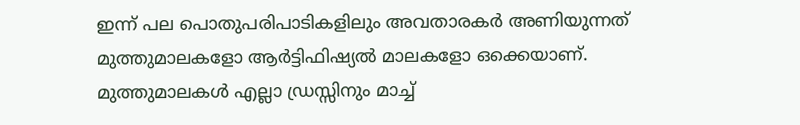ഇന്ന്‌ പല പൊതുപരിപാടികളിലും അവതാരകര്‍ അണിയുന്നത്‌ മുത്തുമാലകളോ ആര്‍ട്ടിഫിഷ്യല്‍ മാലകളോ ഒക്കെയാണ്‌. മുത്തുമാലകള്‍ എല്ലാ ഡ്രസ്സിനും മാച്ച്‌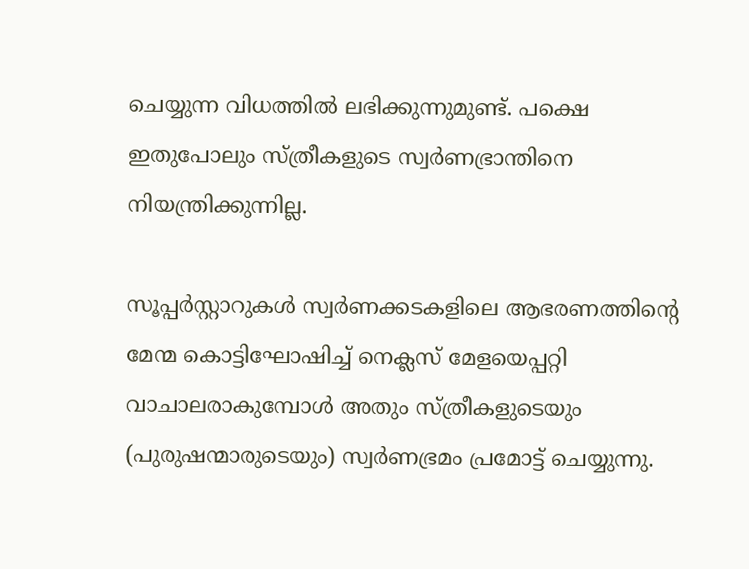ചെയ്യുന്ന വിധത്തില്‍ ലഭിക്കുന്നുമുണ്ട്‌. പക്ഷെ ഇതുപോലും സ്ത്രീകളുടെ സ്വര്‍ണഭ്രാന്തിനെ നിയന്ത്രിക്കുന്നില്ല.

സൂപ്പര്‍സ്റ്റാറുകള്‍ സ്വര്‍ണക്കടകളിലെ ആഭരണത്തിന്റെ മേന്മ കൊട്ടിഘോഷിച്ച്‌ നെക്ലസ്‌ മേളയെപ്പറ്റി വാചാലരാകുമ്പോള്‍ അതും സ്ത്രീകളുടെയും (പുരുഷന്മാരുടെയും) സ്വര്‍ണഭ്രമം പ്രമോട്ട്‌ ചെയ്യുന്നു.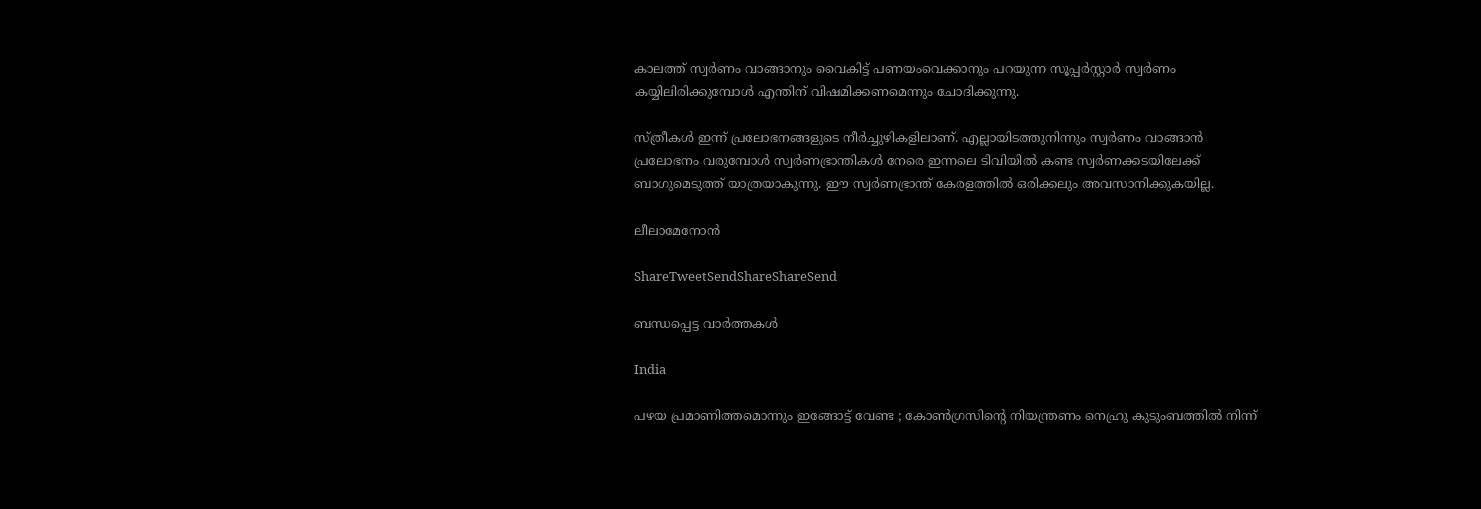കാലത്ത്‌ സ്വര്‍ണം വാങ്ങാനും വൈകിട്ട്‌ പണയംവെക്കാനും പറയുന്ന സൂപ്പര്‍സ്റ്റാര്‍ സ്വര്‍ണം കയ്യിലിരിക്കുമ്പോള്‍ എന്തിന്‌ വിഷമിക്കണമെന്നും ചോദിക്കുന്നു.

സ്ത്രീകള്‍ ഇന്ന്‌ പ്രലോഭനങ്ങളുടെ നീര്‍ച്ചുഴികളിലാണ്‌. എല്ലായിടത്തുനിന്നും സ്വര്‍ണം വാങ്ങാന്‍ പ്രലോഭനം വരുമ്പോള്‍ സ്വര്‍ണഭ്രാന്തികള്‍ നേരെ ഇന്നലെ ടിവിയില്‍ കണ്ട സ്വര്‍ണക്കടയിലേക്ക്‌ ബാഗുമെടുത്ത്‌ യാത്രയാകുന്നു. ഈ സ്വര്‍ണഭ്രാന്ത്‌ കേരളത്തില്‍ ഒരിക്കലും അവസാനിക്കുകയില്ല.

ലീലാമേനോന്‍

ShareTweetSendShareShareSend

ബന്ധപ്പെട്ട വാര്‍ത്തകള്‍

India

പഴയ പ്രമാണിത്തമൊന്നും ഇങ്ങോട്ട് വേണ്ട ; കോൺഗ്രസിന്റെ നിയന്ത്രണം നെഹ്രു കുടുംബത്തിൽ നിന്ന്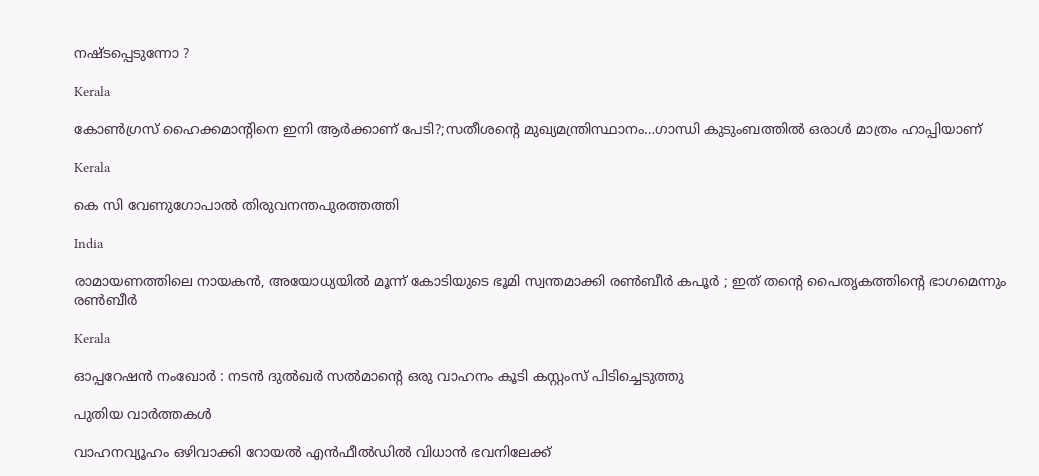നഷ്ടപ്പെടുന്നോ ?

Kerala

കോണ്‍ഗ്രസ് ഹൈക്കമാന്‍റിനെ ഇനി ആര്‍ക്കാണ് പേടി?;സതീശന്റെ മുഖ്യമന്ത്രിസ്ഥാനം…ഗാന്ധി കുടുംബത്തില്‍ ഒരാള്‍ മാത്രം ഹാപ്പിയാണ്

Kerala

കെ സി വേണുഗോപാല്‍ തിരുവനന്തപുരത്തത്തി

India

രാമായണത്തിലെ നായകൻ, അയോധ്യയിൽ മൂന്ന് കോടിയുടെ ഭൂമി സ്വന്തമാക്കി രൺബീർ കപൂർ ; ഇത് തന്റെ പൈതൃകത്തിന്റെ ഭാഗമെന്നും രൺബീർ

Kerala

ഓപ്പറേഷന്‍ നംഖോര്‍ : നടന്‍ ദുല്‍ഖര്‍ സല്‍മാന്റെ ഒരു വാഹനം കൂടി കസ്റ്റംസ് പിടിച്ചെടുത്തു

പുതിയ വാര്‍ത്തകള്‍

വാഹനവ്യൂഹം ഒഴിവാക്കി റോയൽ എൻഫീൽഡിൽ വിധാൻ ഭവനിലേക്ക്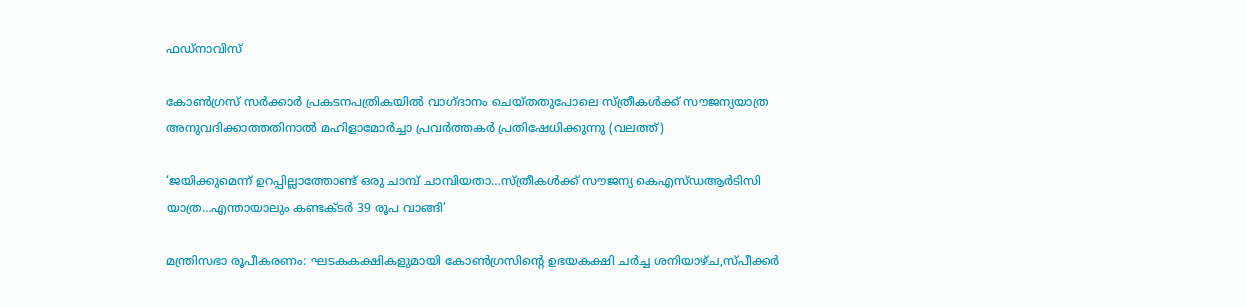ഫഡ്നാവിസ്

കോണ്‍ഗ്രസ് സര്‍ക്കാര്‍ പ്രകടനപത്രികയില്‍ വാഗ്ദാനം ചെയ്തതുപോലെ സ്ത്രീകള്‍ക്ക് സൗജന്യയാത്ര അനുവദിക്കാത്തതിനാല്‍ മഹിളാമോര്‍ച്ചാ പ്രവര്‍ത്തകര്‍ പ്രതിഷേധിക്കുന്നു (വലത്ത്)

‘ജയിക്കുമെന്ന് ഉറപ്പില്ലാത്തോണ്ട് ഒരു ചാമ്പ് ചാമ്പിയതാ…സ്ത്രീകള്‍ക്ക് സൗജന്യ കെഎസ്ഡആര്‍ടിസി യാത്ര…എന്തായാലും കണ്ടക്ടര്‍ 39 രൂപ വാങ്ങി’

മന്ത്രിസഭാ രൂപീകരണം: ഘടകകക്ഷികളുമായി കോണ്‍ഗ്രസിന്റെ ഉഭയകക്ഷി ചര്‍ച്ച ശനിയാഴ്ച,സ്പീക്കര്‍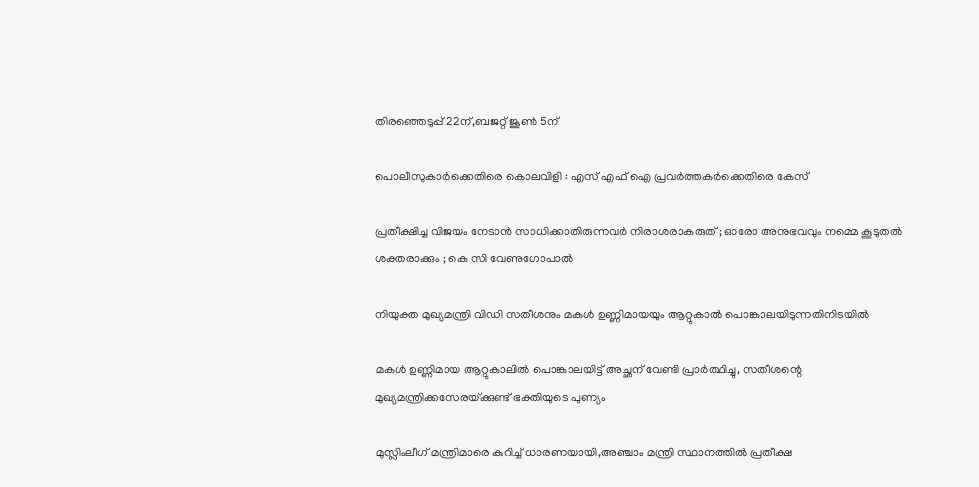തിരഞ്ഞെടുപ്പ് 22ന്,ബജറ്റ് ജൂണ്‍ 5ന്

പൊലീസുകാര്‍ക്കെതിരെ കൊലവിളി : എസ് എഫ് ഐ പ്രവര്‍ത്തകര്‍ക്കെതിരെ കേസ്

പ്രതീക്ഷിച്ച വിജയം നേടാൻ സാധിക്കാതിരുന്നവർ നിരാശരാകരുത് ; ഓരോ അനുഭവവും നമ്മെ കൂടുതൽ ശക്തരാക്കും ; കെ സി വേണുഗോപാൽ

നിയുക്ത മുഖ്യമന്ത്രി വിഡി സതീശനും മകള്‍ ഉണ്ണിമായയും ആറ്റുകാല്‍ പൊങ്കാലയിടുന്നതിനിടയില്‍

മകള്‍ ഉണ്ണിമായ ആറ്റുകാലില്‍ പൊങ്കാലയിട്ട് അച്ഛന് വേണ്ടി പ്രാര്‍ത്ഥിച്ചു, സതീശന്റെ മുഖ്യമന്ത്രിക്കസേരയ്‌ക്കുണ്ട് ഭക്തിയുടെ പുണ്യം

മുസ്ലിംലീഗ് മന്ത്രിമാരെ കുറിച്ച് ധാരണയായി,അഞ്ചാം മന്ത്രി സ്ഥാനത്തില്‍ പ്രതീക്ഷ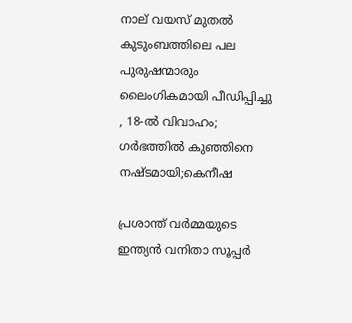നാല് വയസ് മുതല്‍ കുടുംബത്തിലെ പല പുരുഷന്മാരും ലൈംഗികമായി പീഡിപ്പിച്ചു , 18-ല്‍ വിവാഹം; ഗര്‍ഭത്തില്‍ കുഞ്ഞിനെ നഷ്ടമായി;കെനീഷ

പ്രശാന്ത് വർമ്മയുടെ ഇന്ത്യൻ വനിതാ സൂപ്പർ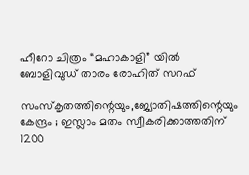ഹീറോ ചിത്രം “മഹാകാളി” യിൽ ബോളിവുഡ് താരം രോഹിത് സറഫ്

സംസ്‌കൃതത്തിന്റെയും,ജ്യോതിഷത്തിന്റെയും കേന്ദ്രം ; ഇസ്ലാം മതം സ്വീകരിക്കാത്തതിന് 1200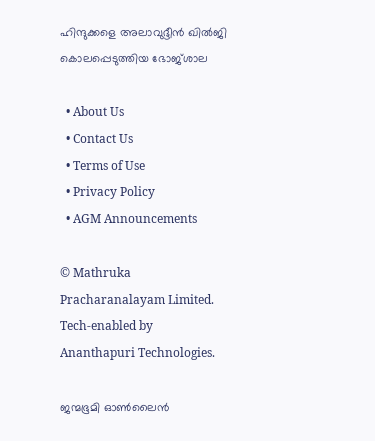ഹിന്ദുക്കളെ അലാവുദ്ദീൻ ഖിൽജി കൊലപ്പെടുത്തിയ ഭോജ്ശാല

  • About Us
  • Contact Us
  • Terms of Use
  • Privacy Policy
  • AGM Announcements

© Mathruka Pracharanalayam Limited.
Tech-enabled by Ananthapuri Technologies.

ജന്മഭൂമി ഓണ്‍ലൈന്‍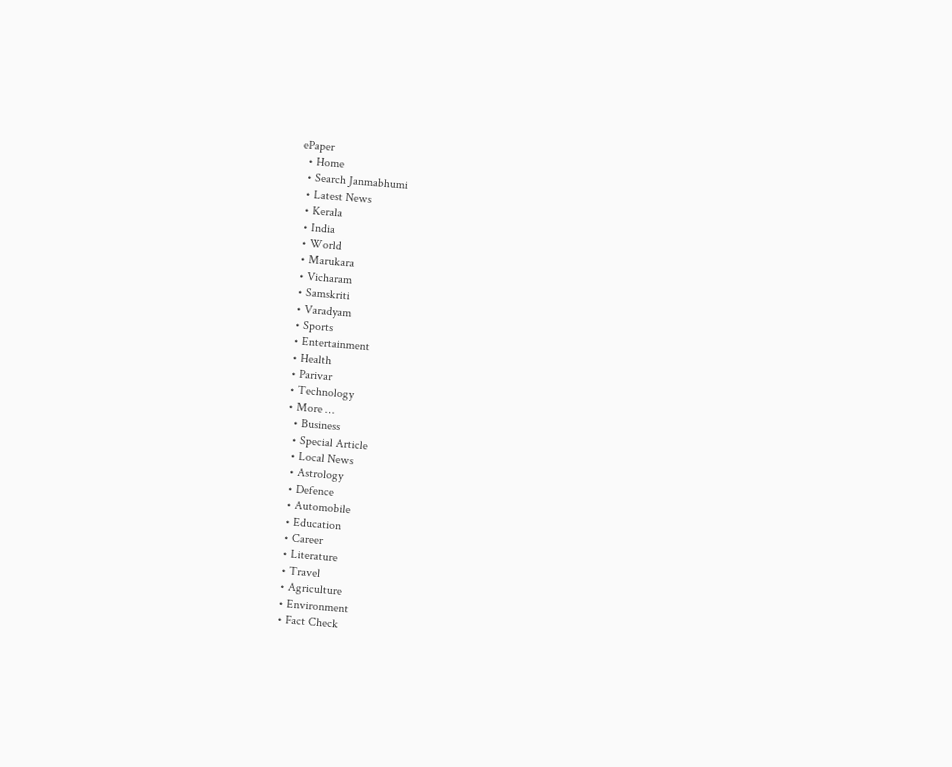ePaper
  • Home
  • Search Janmabhumi
  • Latest News
  • Kerala
  • India
  • World
  • Marukara
  • Vicharam
  • Samskriti
  • Varadyam
  • Sports
  • Entertainment
  • Health
  • Parivar
  • Technology
  • More …
    • Business
    • Special Article
    • Local News
    • Astrology
    • Defence
    • Automobile
    • Education
    • Career
    • Literature
    • Travel
    • Agriculture
    • Environment
    • Fact Check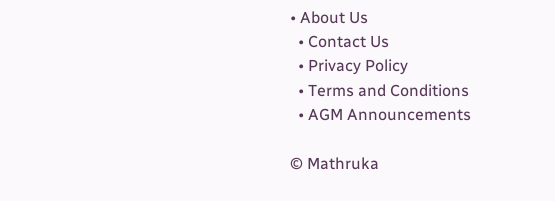• About Us
  • Contact Us
  • Privacy Policy
  • Terms and Conditions
  • AGM Announcements

© Mathruka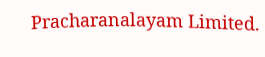Pracharanalayam Limited.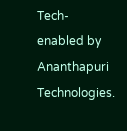Tech-enabled by Ananthapuri Technologies.